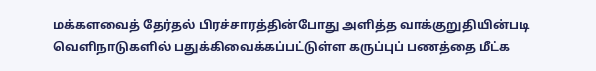மக்களவைத் தேர்தல் பிரச்சாரத்தின்போது அளித்த வாக்குறுதியின்படி வெளிநாடுகளில் பதுக்கிவைக்கப்பட்டுள்ள கருப்புப் பணத்தை மீட்க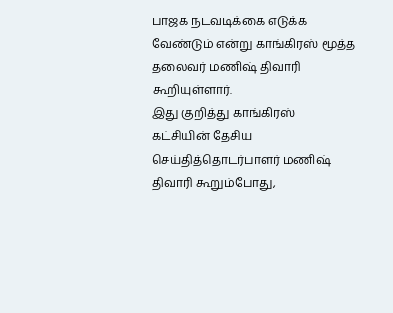பாஜக நடவடிக்கை எடுக்க வேண்டும் என்று காங்கிரஸ் மூத்த தலைவர் மணிஷ் திவாரி கூறியுள்ளார்.
இது குறித்து காங்கிரஸ் கட்சியின் தேசிய செய்தித்தொடர்பாளர் மணிஷ் திவாரி கூறும்போது,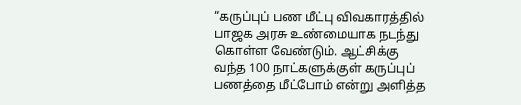“கருப்புப் பண மீட்பு விவகாரத்தில் பாஜக அரசு உண்மையாக நடந்து கொள்ள வேண்டும். ஆட்சிக்கு வந்த 100 நாட்களுக்குள் கருப்புப் பணத்தை மீட்போம் என்று அளித்த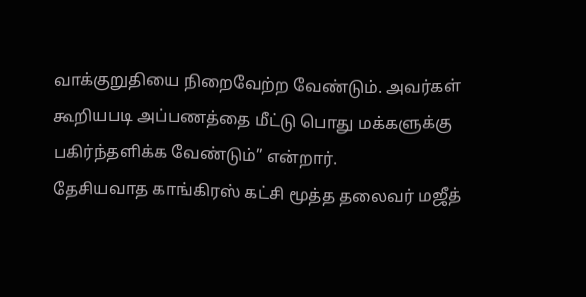வாக்குறுதியை நிறைவேற்ற வேண்டும். அவர்கள் கூறியபடி அப்பணத்தை மீட்டு பொது மக்களுக்கு பகிர்ந்தளிக்க வேண்டும்” என்றார்.
தேசியவாத காங்கிரஸ் கட்சி மூத்த தலைவர் மஜீத்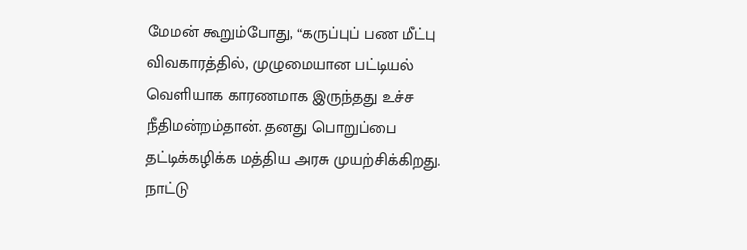மேமன் கூறும்போது, “கருப்புப் பண மீட்பு விவகாரத்தில், முழுமையான பட்டியல் வெளியாக காரணமாக இருந்தது உச்ச நீதிமன்றம்தான். தனது பொறுப்பை தட்டிக்கழிக்க மத்திய அரசு முயற்சிக்கிறது. நாட்டு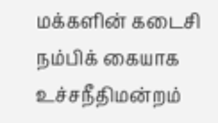மக்களின் கடைசி நம்பிக் கையாக உச்சநீதிமன்றம்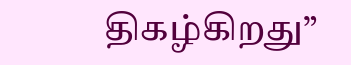திகழ்கிறது”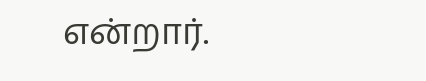என்றார்.